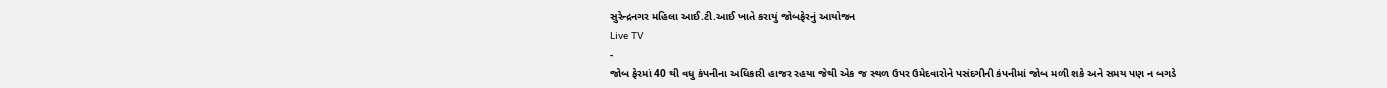સુરેન્દ્રનગર મહિલા આઈ.ટી.આઈ ખાતે કરાયું જોબફેરનું આયોજન
Live TV
-
જોબ ફેરમાં 40 થી વધુ કંપનીના અધિકારી હાજર રહયા જેથી એક જ સ્થળ ઉપર ઉમેદવારોને પસંદગીની કંપનીમાં જોબ મળી શકે અને સમય પણ ન બગડે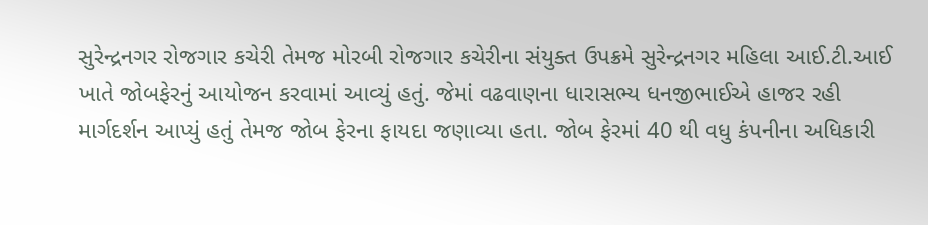સુરેન્દ્રનગર રોજગાર કચેરી તેમજ મોરબી રોજગાર કચેરીના સંયુક્ત ઉપક્રમે સુરેન્દ્રનગર મહિલા આઈ.ટી.આઈ ખાતે જોબફેરનું આયોજન કરવામાં આવ્યું હતું. જેમાં વઢવાણના ધારાસભ્ય ધનજીભાઈએ હાજર રહી માર્ગદર્શન આપ્યું હતું તેમજ જોબ ફેરના ફાયદા જણાવ્યા હતા. જોબ ફેરમાં 40 થી વધુ કંપનીના અધિકારી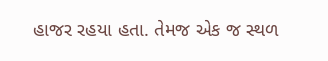હાજર રહયા હતા. તેમજ એક જ સ્થળ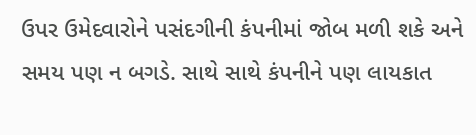ઉપર ઉમેદવારોને પસંદગીની કંપનીમાં જોબ મળી શકે અને સમય પણ ન બગડે. સાથે સાથે કંપનીને પણ લાયકાત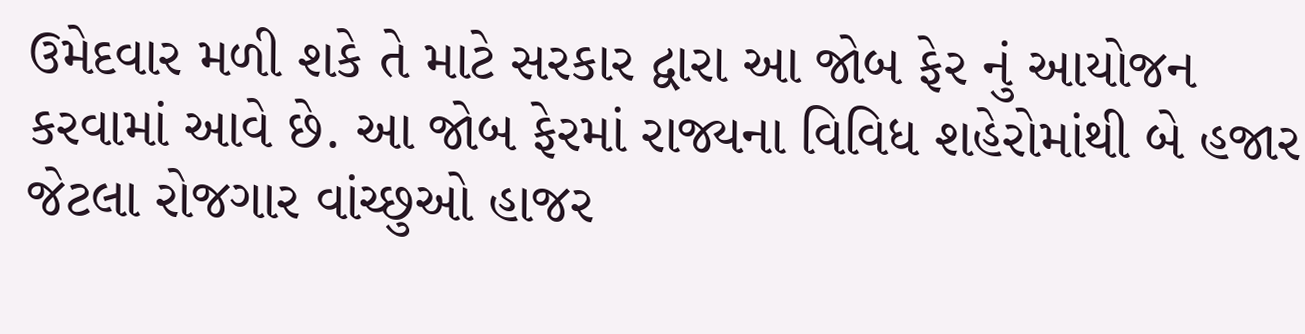ઉમેદવાર મળી શકે તે માટે સરકાર દ્વારા આ જોબ ફેર નું આયોજન કરવામાં આવે છે. આ જોબ ફેરમાં રાજ્યના વિવિધ શહેરોમાંથી બે હજાર જેટલા રોજગાર વાંચ્છુઓ હાજર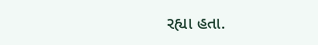રહ્યા હતા.